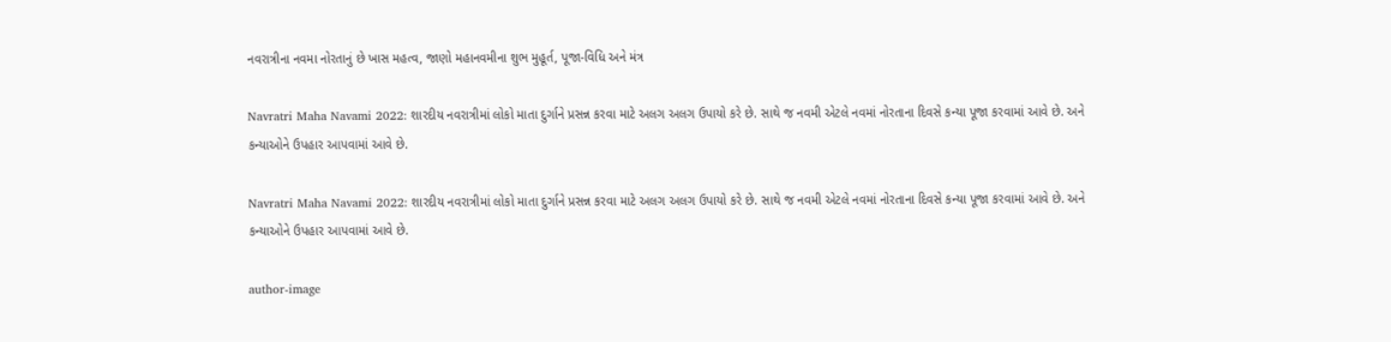નવરાત્રીના નવમા નોરતાનું છે ખાસ મહત્વ, જાણો મહાનવમીના શુભ મુહૂર્ત, પૂજા-વિધિ અને મંત્ર

Navratri Maha Navami 2022: શારદીય નવરાત્રીમાં લોકો માતા દુર્ગાને પ્રસન્ન કરવા માટે અલગ અલગ ઉપાયો કરે છે. સાથે જ નવમી એટલે નવમાં નોરતાના દિવસે કન્યા પૂજા કરવામાં આવે છે. અને કન્યાઓને ઉપહાર આપવામાં આવે છે.

Navratri Maha Navami 2022: શારદીય નવરાત્રીમાં લોકો માતા દુર્ગાને પ્રસન્ન કરવા માટે અલગ અલગ ઉપાયો કરે છે. સાથે જ નવમી એટલે નવમાં નોરતાના દિવસે કન્યા પૂજા કરવામાં આવે છે. અને કન્યાઓને ઉપહાર આપવામાં આવે છે.

author-image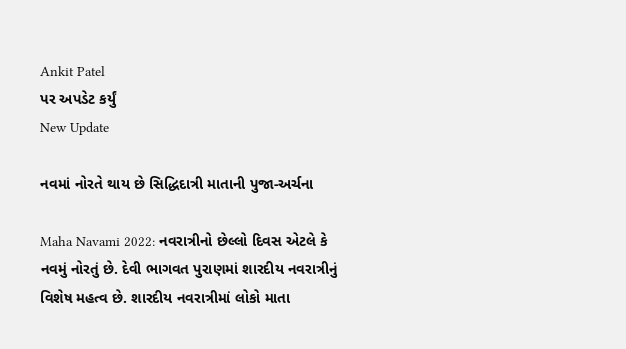Ankit Patel
પર અપડેટ કર્યું
New Update

નવમાં નોરતે થાય છે સિદ્ધિદાત્રી માતાની પુજા-અર્ચના

Maha Navami 2022: નવરાત્રીનો છેલ્લો દિવસ એટલે કે નવમું નોરતું છે. દેવી ભાગવત પુરાણમાં શારદીય નવરાત્રીનું વિશેષ મહત્વ છે. શારદીય નવરાત્રીમાં લોકો માતા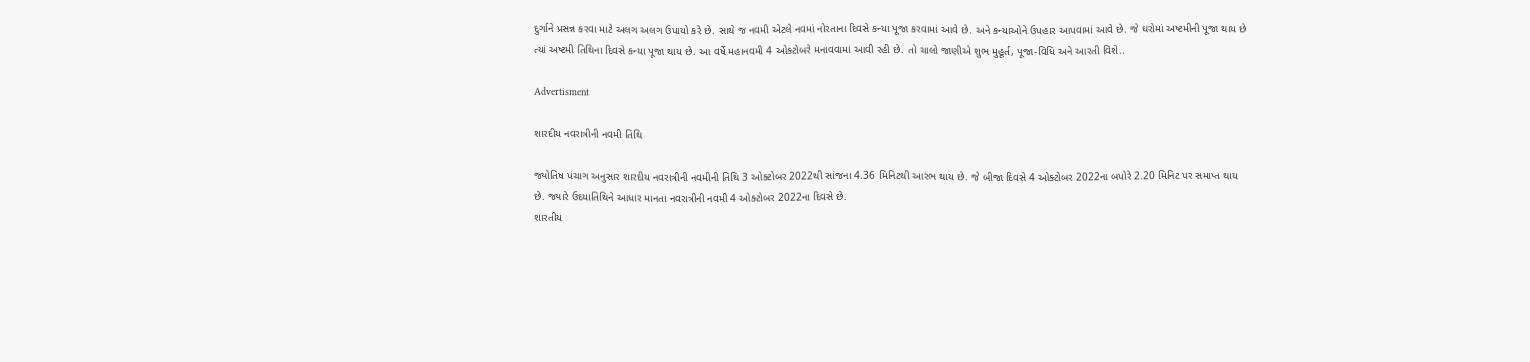દુર્ગાને પ્રસન્ન કરવા માટે અલગ અલગ ઉપાયો કરે છે. સાથે જ નવમી એટલે નવમાં નોરતાના દિવસે કન્યા પૂજા કરવામાં આવે છે. અને કન્યાઓને ઉપહાર આપવામાં આવે છે. જે ઘરોમાં અષ્ટમીની પૂજા થાય છે ત્યાં અષ્ટમી તિથિના દિવસે કન્યા પૂજા થાય છે. આ વર્ષે મહાનવમી 4 ઓક્ટોબરે મનાવવામાં આવી રહી છે. તો ચાલો જાણીએ શુભ મુહૂર્ત, પૂજા-વિધિ અને આરતી વિશે..

Advertisment

શારદીય નવરાત્રીની નવમી તિથિ

જ્યોતિષ પંચાગ અનુસાર શારદીય નવરાત્રીની નવમીની તિથિ 3 ઓક્ટોબર 2022થી સાંજના 4.36 મિનિટથી આરંભ થાય છે. જે બીજા દિવસે 4 ઓક્ટોબર 2022ના બપોરે 2.20 મિનિટ પર સમાપ્ત થાય છે. જ્યારે ઉદયાતિથિને આધાર માનતા નવરાત્રીની નવમી 4 ઓક્ટોબર 2022ના દિવસે છે.
શારતીય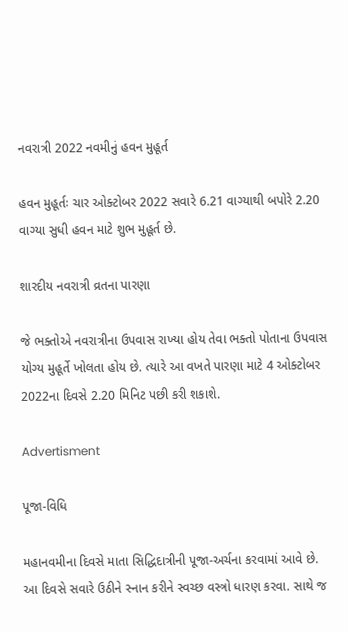નવરાત્રી 2022 નવમીનું હવન મુહૂર્ત

હવન મુહૂર્તઃ ચાર ઓક્ટોબર 2022 સવારે 6.21 વાગ્યાથી બપોરે 2.20 વાગ્યા સુધી હવન માટે શુભ મુહૂર્ત છે.

શારદીય નવરાત્રી વ્રતના પારણા

જે ભક્તોએ નવરાત્રીના ઉપવાસ રાખ્યા હોય તેવા ભક્તો પોતાના ઉપવાસ યોગ્ય મુહૂર્તે ખોલતા હોય છે. ત્યારે આ વખતે પારણા માટે 4 ઓક્ટોબર 2022ના દિવસે 2.20 મિનિટ પછી કરી શકાશે.

Advertisment

પૂજા-વિધિ

મહાનવમીના દિવસે માતા સિદ્ધિદાત્રીની પૂજા-અર્ચના કરવામાં આવે છે. આ દિવસે સવારે ઉઠીને સ્નાન કરીને સ્વચ્છ વસ્ત્રો ધારણ કરવા. સાથે જ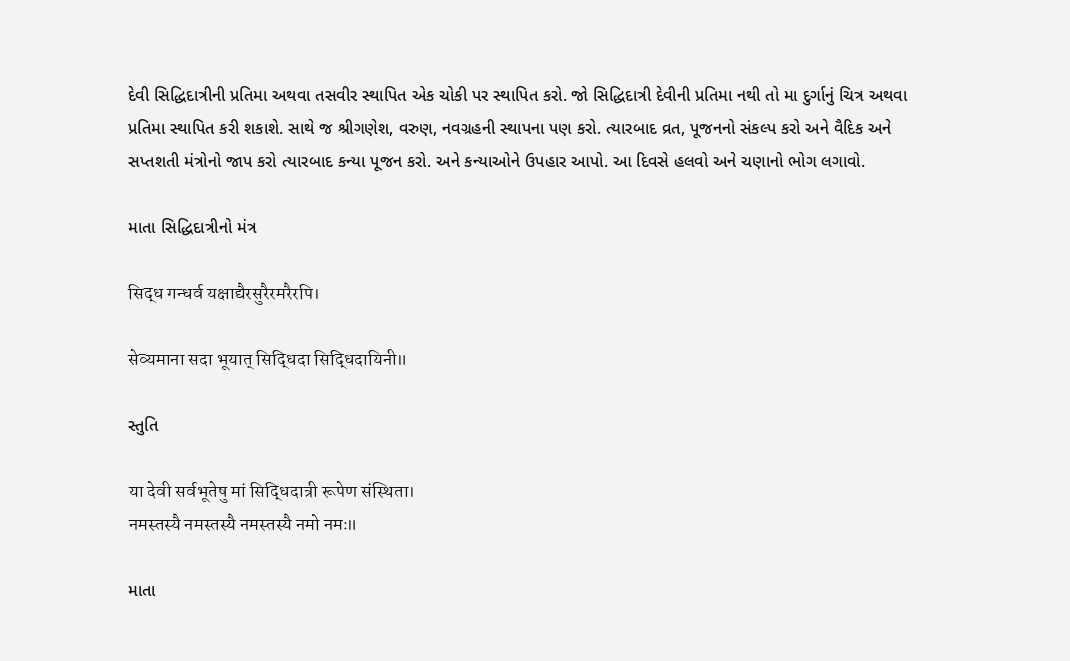દેવી સિદ્ધિદાત્રીની પ્રતિમા અથવા તસવીર સ્થાપિત એક ચોકી પર સ્થાપિત કરો. જો સિદ્ધિદાત્રી દેવીની પ્રતિમા નથી તો મા દુર્ગાનું ચિત્ર અથવા પ્રતિમા સ્થાપિત કરી શકાશે. સાથે જ શ્રીગણેશ, વરુણ, નવગ્રહની સ્થાપના પણ કરો. ત્યારબાદ વ્રત, પૂજનનો સંકલ્પ કરો અને વૈદિક અને સપ્તશતી મંત્રોનો જાપ કરો ત્યારબાદ કન્યા પૂજન કરો. અને કન્યાઓને ઉપહાર આપો. આ દિવસે હલવો અને ચણાનો ભોગ લગાવો.

માતા સિદ્ધિદાત્રીનો મંત્ર

सिद्ध गन्धर्व यक्षाद्यैरसुरैरमरैरपि।

सेव्यमाना सदा भूयात् सिद्धिदा सिद्धिदायिनी॥

સ્તુતિ

या देवी सर्वभू‍तेषु मां सिद्धिदात्री रूपेण संस्थिता।
नमस्तस्यै नमस्तस्यै नमस्तस्यै नमो नमः॥

માતા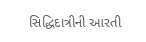સિદ્ધિદાત્રીની આરતી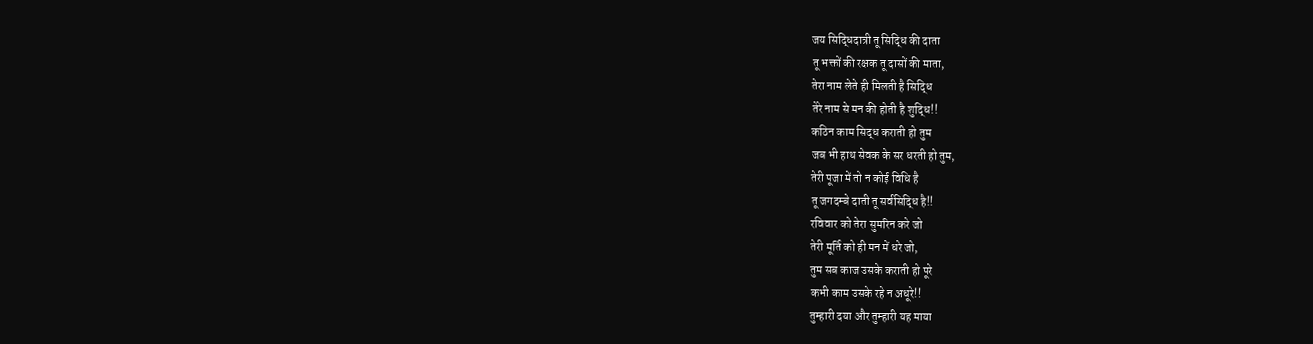जय सिद्धिदात्री तू सिद्धि की दाता
तू भक्तों की रक्षक तू दासों की माता,
तेरा नाम लेते ही मिलती है सिद्धि
तेरे नाम से मन की होती है शुद्धि!!
कठिन काम सिद्ध कराती हो तुम
जब भी हाथ सेवक के सर धरती हो तुम,
तेरी पूजा में तो न कोई विधि है
तू जगदम्बे दाती तू सर्वसिद्धि है!!
रविवार को तेरा सुमरिन करे जो
तेरी मूर्ति को ही मन में धरे जो,
तुम सब काज उसके कराती हो पूरे
कभी काम उसके रहे न अधूरे!!
तुम्हारी दया और तुम्हारी यह माया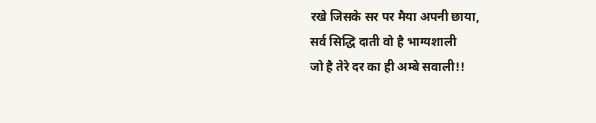रखे जिसके सर पर मैया अपनी छाया,
सर्व सिद्धि दाती वो है भाग्यशाली
जो है तेरे दर का ही अम्बे सवाली!!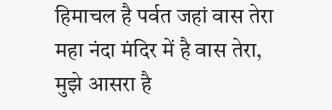हिमाचल है पर्वत जहां वास तेरा
महा नंदा मंदिर में है वास तेरा,
मुझे आसरा है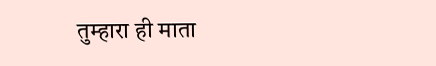तुम्हारा ही माता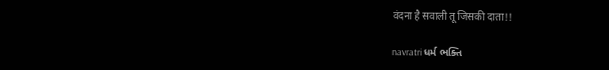वंदना है सवाली तू जिसकी दाता!!

navratri ધર્મ ભક્તિ